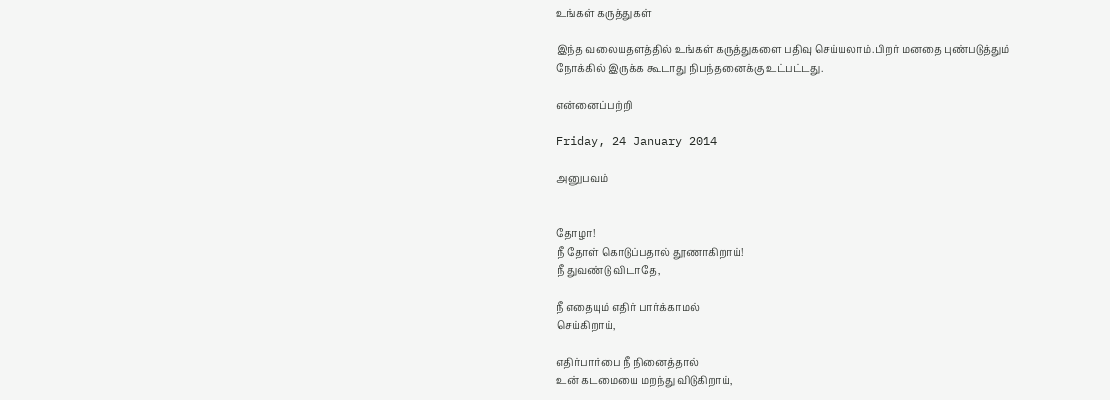உங்கள் கருத்துகள்

இந்த வலையதளத்தில் உங்கள் கருத்துகளை பதிவு செய்யலாம்.பிறர் மனதை புண்படுத்தும் நோக்கில் இருக்க கூடாது நிபந்தனைக்கு உட்பட்டது.

என்னைப்பற்றி

Friday, 24 January 2014

அனுபவம்


தோழா!
நீ தோள் கொடுப்பதால் தூணாகிறாய்!
நீ துவண்டு விடாதே,

நீ எதையும் எதிர் பார்க்காமல்
செய்கிறாய்,

எதிர்பார்பை நீ நினைத்தால்
உன் கடமையை மறந்து விடுகிறாய்,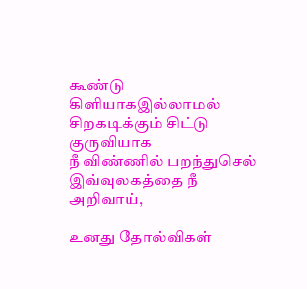கூண்டு கிளியாகஇல்லாமல்
சிறகடிக்கும் சிட்டு குருவியாக
நீ விண்ணில் பறந்துசெல்
இவ்வுலகத்தை நீ அறிவாய்,

உனது தோல்விகள்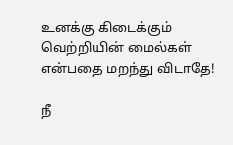உனக்கு கிடைக்கும்
வெற்றியின் மைல்கள்
என்பதை மறந்து விடாதே!

நீ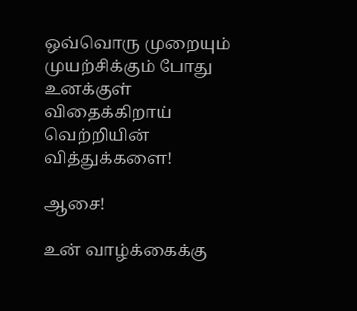ஒவ்வொரு முறையும்
முயற்சிக்கும் போது
உனக்குள் விதைக்கிறாய்
வெற்றியின் வித்துக்களை!

ஆசை!

உன் வாழ்க்கைக்கு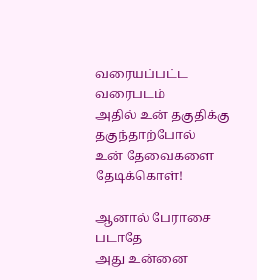வரையப்பட்ட வரைபடம்
அதில் உன் தகுதிக்கு
தகுந்தாற்போல்
உன் தேவைகளை தேடிக்கொள்!

ஆனால் பேராசை படாதே
அது உன்னை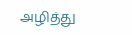அழித்து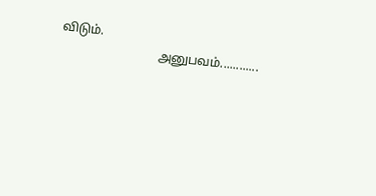விடும்.
                               அனுபவம்............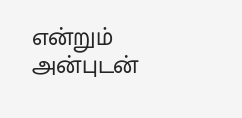என்றும் அன்புடன்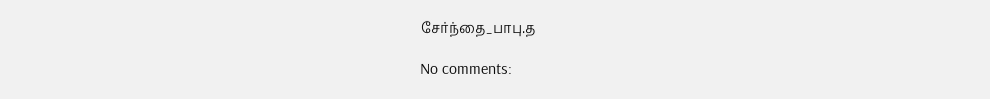சேர்ந்தை_பாபு.த

No comments: